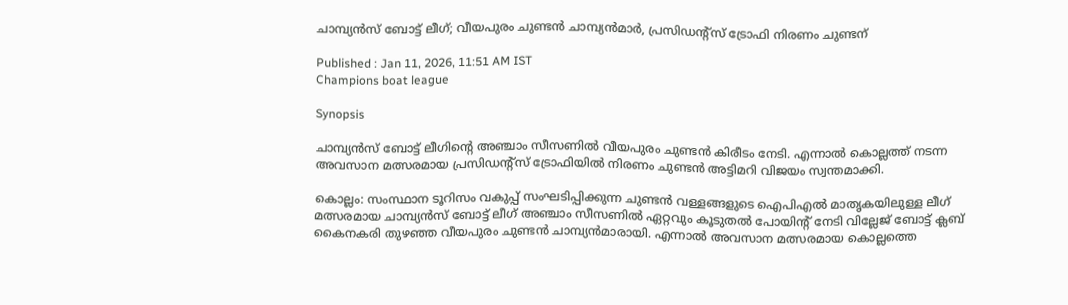ചാമ്പ്യൻസ് ബോട്ട് ലീഗ്; വീയപുരം ചുണ്ടന്‍ ചാമ്പ്യന്‍മാർ, പ്രസിഡന്‍റ്സ് ട്രോഫി നിരണം ചുണ്ടന്

Published : Jan 11, 2026, 11:51 AM IST
Champions boat league

Synopsis

ചാമ്പ്യൻസ് ബോട്ട് ലീഗിന്റെ അഞ്ചാം സീസണിൽ വീയപുരം ചുണ്ടൻ കിരീടം നേടി. എന്നാൽ കൊല്ലത്ത് നടന്ന അവസാന മത്സരമായ പ്രസിഡന്‍റ്സ് ട്രോഫിയിൽ നിരണം ചുണ്ടൻ അട്ടിമറി വിജയം സ്വന്തമാക്കി.

കൊല്ലം: സംസ്ഥാന ടൂറിസം വകുപ്പ് സംഘടിപ്പിക്കുന്ന ചുണ്ടന്‍ വള്ളങ്ങളുടെ ഐപിഎല്‍ മാതൃകയിലുള്ള ലീഗ് മത്സരമായ ചാമ്പ്യന്‍സ് ബോട്ട് ലീഗ് അഞ്ചാം സീസണിൽ ഏറ്റവും കൂടുതല്‍ പോയിന്‍റ് നേടി വില്ലേജ് ബോട്ട് ക്ലബ് കൈനകരി തുഴഞ്ഞ വീയപുരം ചുണ്ടന്‍ ചാമ്പ്യന്‍മാരായി. എന്നാല്‍ അവസാന മത്സരമായ കൊല്ലത്തെ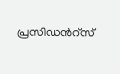പ്രസിഡന്‍റ്സ്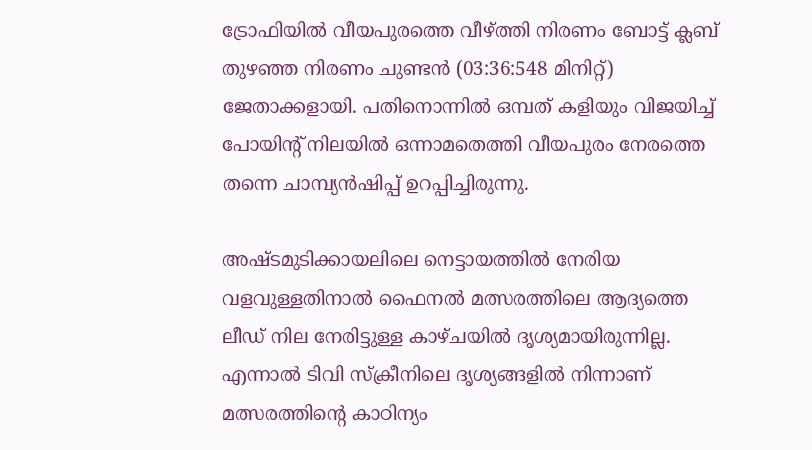ട്രോഫിയില്‍ വീയപുരത്തെ വീഴ്ത്തി നിരണം ബോട്ട് ക്ലബ് തുഴഞ്ഞ നിരണം ചുണ്ടന്‍ (03:36:548 മിനിറ്റ്) ജേതാക്കളായി. പതിനൊന്നില്‍ ഒമ്പത് കളിയും വിജയിച്ച് പോയിന്‍റ് നിലയില്‍ ഒന്നാമതെത്തി വീയപുരം നേരത്തെ തന്നെ ചാമ്പ്യന്‍ഷിപ്പ് ഉറപ്പിച്ചിരുന്നു.

അഷ്ടമുടിക്കായലിലെ നെട്ടായത്തില്‍ നേരിയ വളവുള്ളതിനാല്‍ ഫൈനല്‍ മത്സരത്തിലെ ആദ്യത്തെ ലീഡ് നില നേരിട്ടുള്ള കാഴ്ചയില്‍ ദൃശ്യമായിരുന്നില്ല. എന്നാല്‍ ടിവി സ്ക്രീനിലെ ദൃശ്യങ്ങളില്‍ നിന്നാണ് മത്സരത്തിന്‍റെ കാഠിന്യം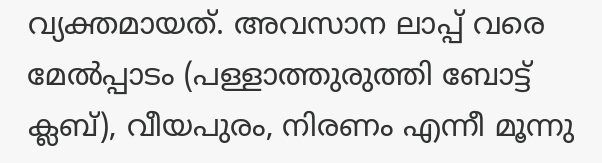വ്യക്തമായത്. അവസാന ലാപ്പ് വരെ മേല്‍പ്പാടം (പള്ളാത്തുരുത്തി ബോട്ട് ക്ലബ്), വീയപുരം, നിരണം എന്നീ മൂന്നു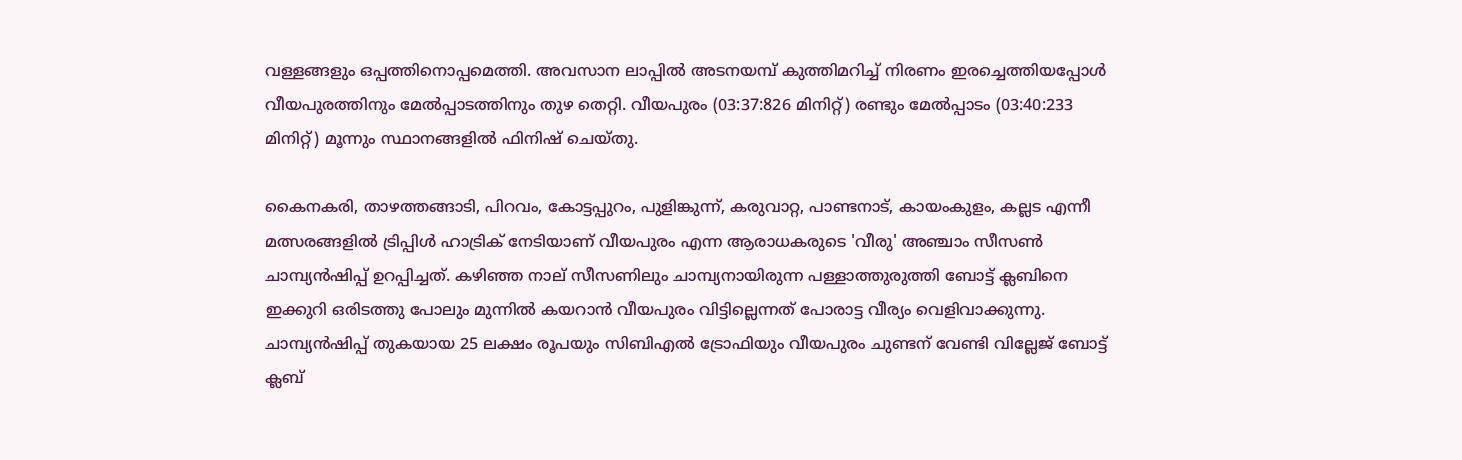വള്ളങ്ങളും ഒപ്പത്തിനൊപ്പമെത്തി. അവസാന ലാപ്പില്‍ അടനയമ്പ് കുത്തിമറിച്ച് നിരണം ഇരച്ചെത്തിയപ്പോള്‍ വീയപുരത്തിനും മേല്‍പ്പാടത്തിനും തുഴ തെറ്റി. വീയപുരം (03:37:826 മിനിറ്റ്) രണ്ടും മേല്‍പ്പാടം (03:40:233 മിനിറ്റ്) മൂന്നും സ്ഥാനങ്ങളില്‍ ഫിനിഷ് ചെയ്തു.

കൈനകരി, താഴത്തങ്ങാടി, പിറവം, കോട്ടപ്പുറം, പുളിങ്കുന്ന്, കരുവാറ്റ, പാണ്ടനാട്, കായംകുളം, കല്ലട എന്നീ മത്സരങ്ങളില്‍ ട്രിപ്പിള്‍ ഹാട്രിക് നേടിയാണ് വീയപുരം എന്ന ആരാധകരുടെ 'വീരു' അഞ്ചാം സീസണ്‍ ചാമ്പ്യന്‍ഷിപ്പ് ഉറപ്പിച്ചത്. കഴിഞ്ഞ നാല് സീസണിലും ചാമ്പ്യനായിരുന്ന പള്ളാത്തുരുത്തി ബോട്ട് ക്ലബിനെ ഇക്കുറി ഒരിടത്തു പോലും മുന്നില്‍ കയറാന്‍ വീയപുരം വിട്ടില്ലെന്നത് പോരാട്ട വീര്യം വെളിവാക്കുന്നു. ചാമ്പ്യന്‍ഷിപ്പ് തുകയായ 25 ലക്ഷം രൂപയും സിബിഎല്‍ ട്രോഫിയും വീയപുരം ചുണ്ടന് വേണ്ടി വില്ലേജ് ബോട്ട് ക്ലബ്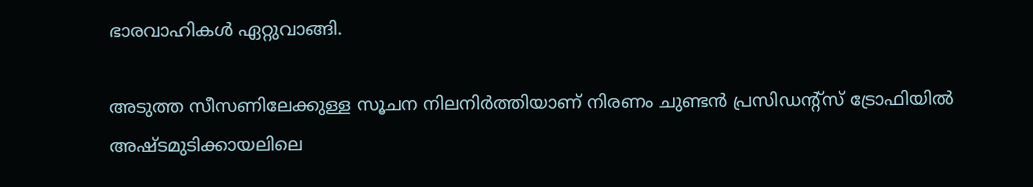ഭാരവാഹികള്‍ ഏറ്റുവാങ്ങി.

അടുത്ത സീസണിലേക്കുള്ള സൂചന നിലനിർത്തിയാണ് നിരണം ചുണ്ടന്‍ പ്രസിഡന്‍റ്സ് ട്രോഫിയില്‍ അഷ്ടമുടിക്കായലിലെ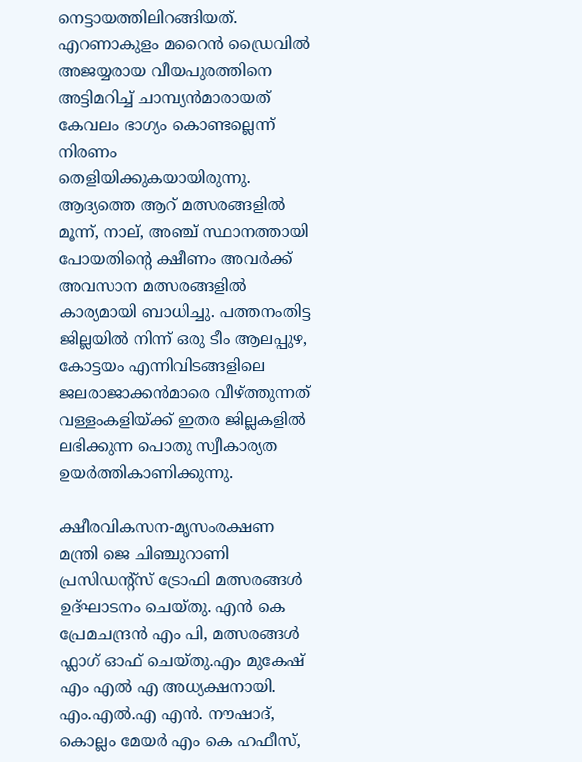നെട്ടായത്തിലിറങ്ങിയത്. എറണാകുളം മറൈന്‍ ഡ്രൈവില്‍ അജയ്യരായ വീയപുരത്തിനെ അട്ടിമറിച്ച് ചാമ്പ്യന്‍മാരായത് കേവലം ഭാഗ്യം കൊണ്ടല്ലെന്ന് നിരണം തെളിയിക്കുകയായിരുന്നു. ആദ്യത്തെ ആറ് മത്സരങ്ങളില്‍ മൂന്ന്, നാല്, അഞ്ച് സ്ഥാനത്തായി പോയതിന്‍റെ ക്ഷീണം അവര്‍ക്ക് അവസാന മത്സരങ്ങളില്‍ കാര്യമായി ബാധിച്ചു. പത്തനംതിട്ട ജില്ലയില്‍ നിന്ന് ഒരു ടീം ആലപ്പുഴ, കോട്ടയം എന്നിവിടങ്ങളിലെ ജലരാജാക്കന്‍മാരെ വീഴ്ത്തുന്നത് വള്ളംകളിയ്ക്ക് ഇതര ജില്ലകളില്‍ ലഭിക്കുന്ന പൊതു സ്വീകാര്യത ഉയർത്തികാണിക്കുന്നു.

ക്ഷീരവികസന-മൃസംരക്ഷണ മന്ത്രി ജെ ചിഞ്ചുറാണി പ്രസിഡന്‍റ്സ് ട്രോഫി മത്സരങ്ങള്‍ ഉദ്ഘാടനം ചെയ്തു. എന്‍ കെ പ്രേമചന്ദ്രന്‍ എം പി, മത്സരങ്ങള്‍ ഫ്ലാഗ് ഓഫ് ചെയ്തു.എം മുകേഷ് എം എല്‍ എ അധ്യക്ഷനായി. എം.എല്‍.എ എന്‍. നൗഷാദ്, കൊല്ലം മേയര്‍ എം കെ ഹഫീസ്,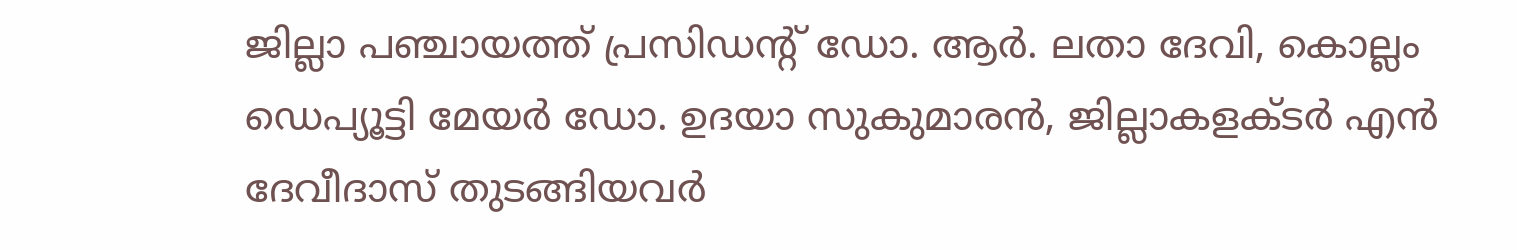ജില്ലാ പഞ്ചായത്ത് പ്രസിഡന്‍റ് ഡോ. ആര്‍. ലതാ ദേവി, കൊല്ലം ഡെപ്യൂട്ടി മേയര്‍ ഡോ. ഉദയാ സുകുമാരന്‍, ജില്ലാകളക്ടര്‍ എന്‍ ദേവീദാസ് തുടങ്ങിയവര്‍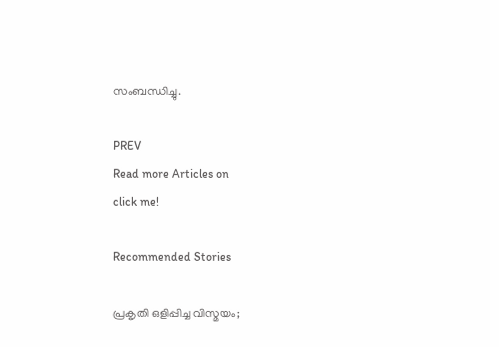സംബന്ധിച്ചു.

PREV
Read more Articles on
click me!

Recommended Stories

പ്രകൃതി ഒളിപ്പിച്ച വിസ്മയം;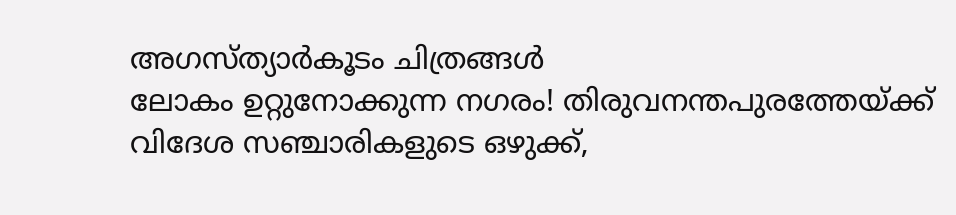അഗസ്ത്യാര്‍കൂടം ചിത്രങ്ങൾ
ലോകം ഉറ്റുനോക്കുന്ന നഗരം! തിരുവനന്തപുരത്തേയ്ക്ക് വിദേശ സഞ്ചാരികളുടെ ഒഴുക്ക്,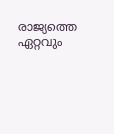രാജ്യത്തെ ഏറ്റവും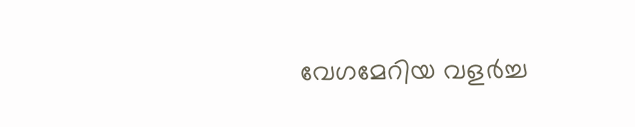വേഗമേറിയ വളർച്ച